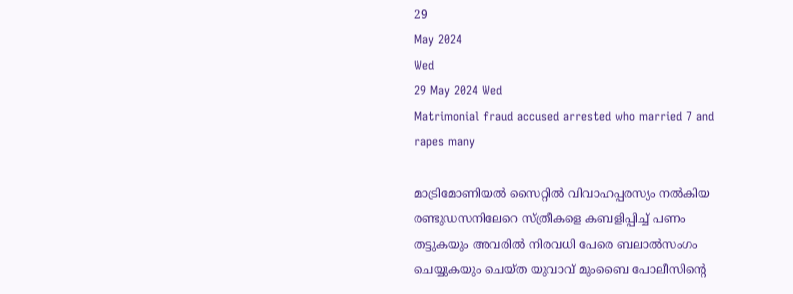29
May 2024
Wed
29 May 2024 Wed
Matrimonial fraud accused arrested who married 7 and rapes many

മാട്രിമോണിയല്‍ സൈറ്റില്‍ വിവാഹപ്പരസ്യം നല്‍കിയ രണ്ടുഡസനിലേറെ സ്ത്രീകളെ കബളിപ്പിച്ച് പണം തട്ടുകയും അവരില്‍ നിരവധി പേരെ ബലാല്‍സംഗം ചെയ്യുകയും ചെയ്ത യുവാവ് മുംബൈ പോലീസിന്റെ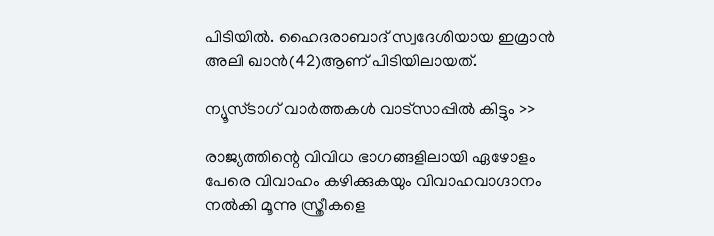പിടിയില്‍. ഹൈദരാബാദ് സ്വദേശിയായ ഇമ്രാന്‍ അലി ഖാന്‍(42)ആണ് പിടിയിലായത്.

ന്യൂസ്ടാഗ് വാര്‍ത്തകള്‍ വാട്‌സാപ്പില്‍ കിട്ടും >>

രാജ്യത്തിന്റെ വിവിധ ഭാഗങ്ങളിലായി ഏഴോളം പേരെ വിവാഹം കഴിക്കുകയും വിവാഹവാഗ്ദാനം നല്‍കി മൂന്നു സ്ത്രീകളെ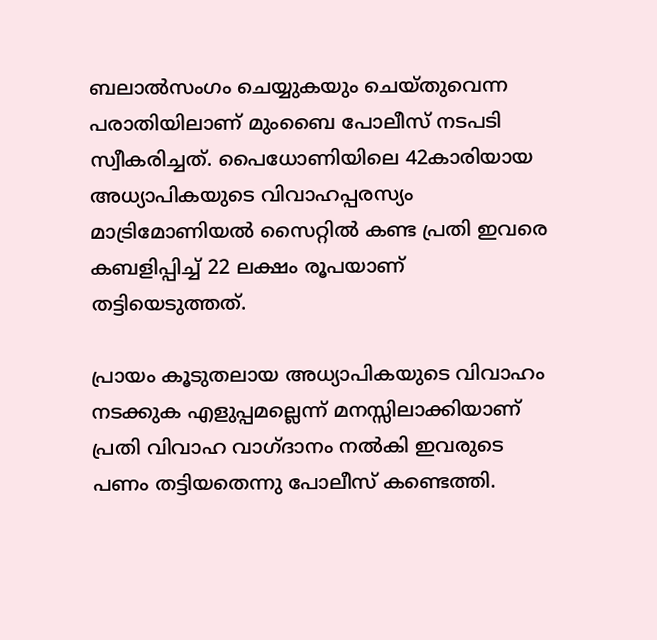ബലാല്‍സംഗം ചെയ്യുകയും ചെയ്തുവെന്ന പരാതിയിലാണ് മുംബൈ പോലീസ് നടപടി സ്വീകരിച്ചത്. പൈധോണിയിലെ 42കാരിയായ അധ്യാപികയുടെ വിവാഹപ്പരസ്യം മാട്രിമോണിയല്‍ സൈറ്റില്‍ കണ്ട പ്രതി ഇവരെ കബളിപ്പിച്ച് 22 ലക്ഷം രൂപയാണ് തട്ടിയെടുത്തത്.

പ്രായം കൂടുതലായ അധ്യാപികയുടെ വിവാഹം നടക്കുക എളുപ്പമല്ലെന്ന് മനസ്സിലാക്കിയാണ് പ്രതി വിവാഹ വാഗ്ദാനം നല്‍കി ഇവരുടെ പണം തട്ടിയതെന്നു പോലീസ് കണ്ടെത്തി.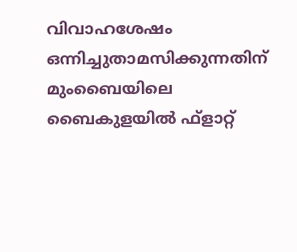വിവാഹശേഷം ഒന്നിച്ചുതാമസിക്കുന്നതിന് മുംബൈയിലെ ബൈകുളയില്‍ ഫ്‌ളാറ്റ്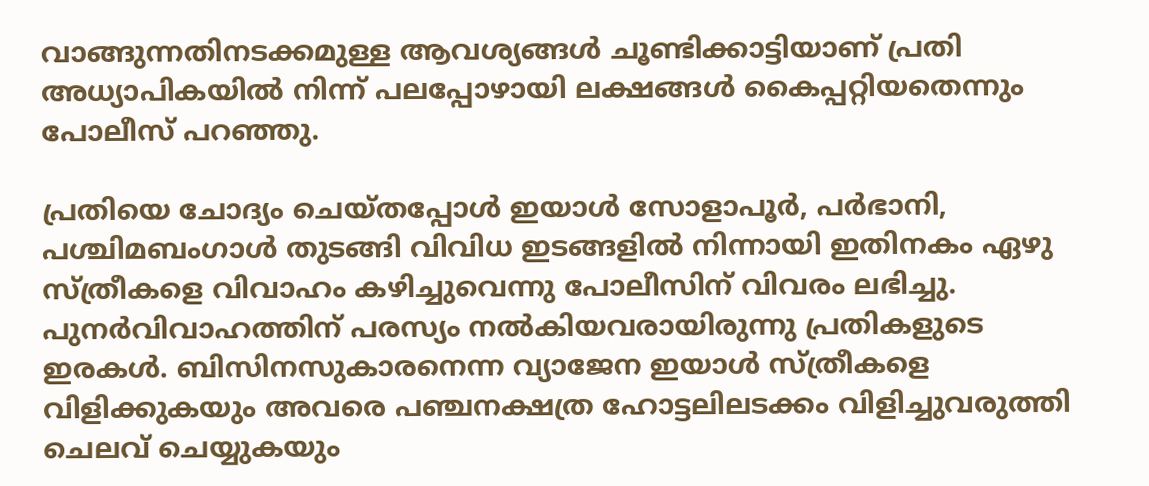വാങ്ങുന്നതിനടക്കമുള്ള ആവശ്യങ്ങള്‍ ചൂണ്ടിക്കാട്ടിയാണ് പ്രതി അധ്യാപികയില്‍ നിന്ന് പലപ്പോഴായി ലക്ഷങ്ങള്‍ കൈപ്പറ്റിയതെന്നും പോലീസ് പറഞ്ഞു.

പ്രതിയെ ചോദ്യം ചെയ്തപ്പോള്‍ ഇയാള്‍ സോളാപൂര്‍, പര്‍ഭാനി, പശ്ചിമബംഗാള്‍ തുടങ്ങി വിവിധ ഇടങ്ങളില്‍ നിന്നായി ഇതിനകം ഏഴു സ്ത്രീകളെ വിവാഹം കഴിച്ചുവെന്നു പോലീസിന് വിവരം ലഭിച്ചു. പുനര്‍വിവാഹത്തിന് പരസ്യം നല്‍കിയവരായിരുന്നു പ്രതികളുടെ ഇരകള്‍. ബിസിനസുകാരനെന്ന വ്യാജേന ഇയാള്‍ സ്ത്രീകളെ വിളിക്കുകയും അവരെ പഞ്ചനക്ഷത്ര ഹോട്ടലിലടക്കം വിളിച്ചുവരുത്തി ചെലവ് ചെയ്യുകയും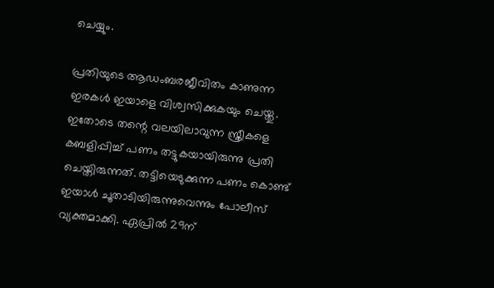ചെയ്യും.

പ്രതിയുടെ ആഡംബരജീവിതം കാണുന്ന ഇരകള്‍ ഇയാളെ വിശ്വസിക്കുകയും ചെയ്തു. ഇതോടെ തന്റെ വലയിലാവുന്ന സ്ത്രീകളെ കബളിപ്പിച്ച് പണം തട്ടുകയായിരുന്നു പ്രതി ചെയ്തിരുന്നത്. തട്ടിയെടുക്കുന്ന പണം കൊണ്ട് ഇയാള്‍ ചൂതാടിയിരുന്നുവെന്നും പോലീസ് വ്യക്തമാക്കി. ഏപ്രില്‍ 29ന്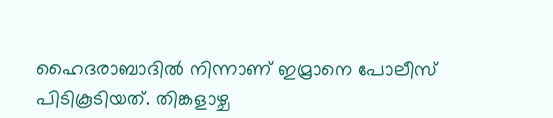ഹൈദരാബാദില്‍ നിന്നാണ് ഇമ്രാനെ പോലീസ് പിടികൂടിയത്. തിങ്കളാഴ്ച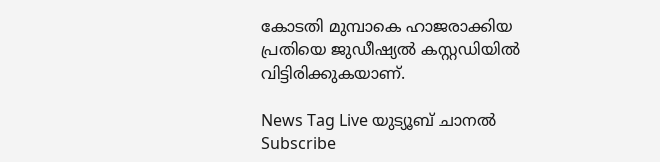കോടതി മുമ്പാകെ ഹാജരാക്കിയ പ്രതിയെ ജുഡീഷ്യല്‍ കസ്റ്റഡിയില്‍ വിട്ടിരിക്കുകയാണ്.

News Tag Live യുട്യൂബ് ചാനല്‍ Subscribe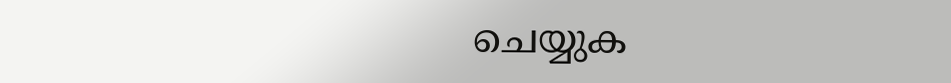ചെയ്യുക